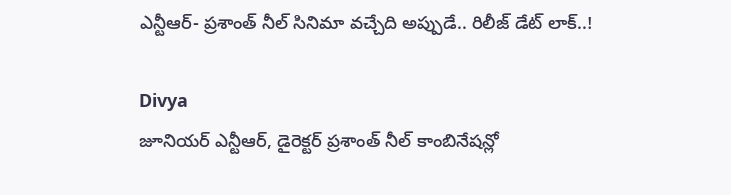ఎన్టీఆర్- ప్రశాంత్ నీల్ సినిమా వచ్చేది అప్పుడే.. రిలీజ్ డేట్ లాక్..!

Divya
జూనియర్ ఎన్టీఆర్, డైరెక్టర్ ప్రశాంత్ నీల్ కాంబినేషన్లో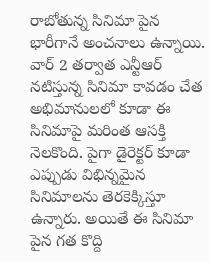రాబోతున్న సినిమా పైన భారీగానే అంచనాలు ఉన్నాయి. వార్ 2 తర్వాత ఎన్టీఆర్ నటిస్తున్న సినిమా కావడం చేత అభిమానులలో కూడా ఈ సినిమాపై మరింత ఆసక్తి నెలకొంది. పైగా డైరెక్టర్ కూడా ఎప్పుడు విభిన్నమైన సినిమాలను తెరకెక్కిస్తూ ఉన్నారు. అయితే ఈ సినిమా పైన గత కొద్ది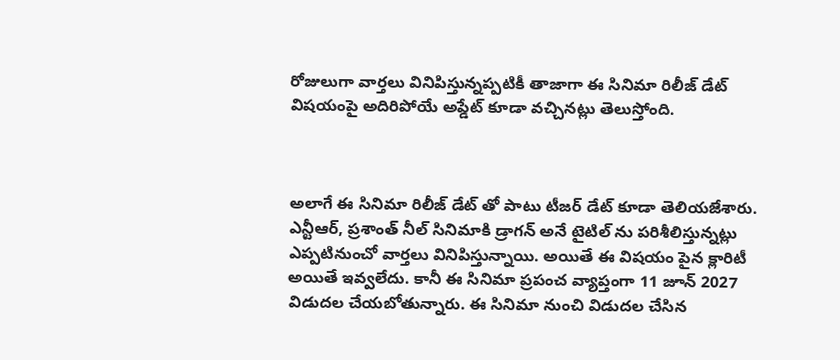రోజులుగా వార్తలు వినిపిస్తున్నప్పటికీ తాజాగా ఈ సినిమా రిలీజ్ డేట్ విషయంపై అదిరిపోయే అప్డేట్ కూడా వచ్చినట్లు తెలుస్తోంది.



అలాగే ఈ సినిమా రిలీజ్ డేట్ తో పాటు టీజర్ డేట్ కూడా తెలియజేశారు. ఎన్టీఆర్, ప్రశాంత్ నీల్ సినిమాకి డ్రాగన్ అనే టైటిల్ ను పరిశీలిస్తున్నట్లు ఎప్పటినుంచో వార్తలు వినిపిస్తున్నాయి. అయితే ఈ విషయం పైన క్లారిటీ అయితే ఇవ్వలేదు. కానీ ఈ సినిమా ప్రపంచ వ్యాప్తంగా 11 జూన్ 2027 విడుదల చేయబోతున్నారు. ఈ సినిమా నుంచి విడుదల చేసిన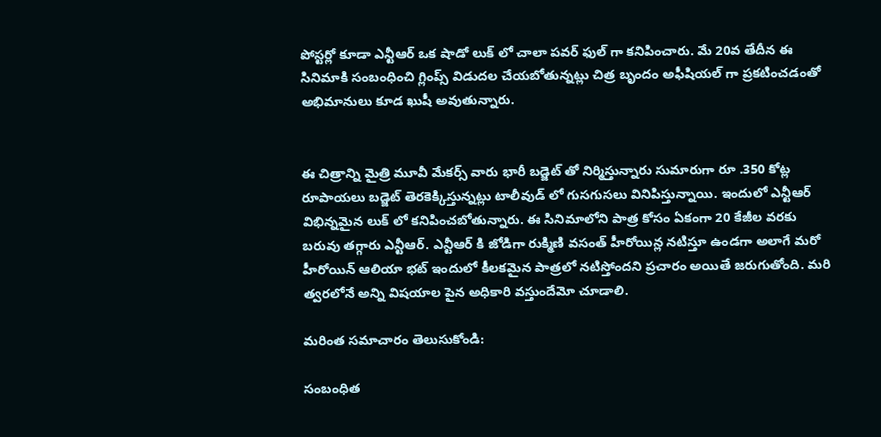పోస్టర్లో కూడా ఎన్టీఆర్ ఒక షాడో లుక్ లో చాలా పవర్ ఫుల్ గా కనిపించారు. మే 20వ తేదీన ఈ సినిమాకి సంబంధించి గ్లింప్స్ విడుదల చేయబోతున్నట్లు చిత్ర బృందం అఫీషియల్ గా ప్రకటించడంతో అభిమానులు కూడ ఖుషీ అవుతున్నారు.


ఈ చిత్రాన్ని మైత్రి మూవీ మేకర్స్ వారు భారీ బడ్జెట్ తో నిర్మిస్తున్నారు సుమారుగా రూ .350 కోట్ల రూపాయలు బడ్జెట్ తెరకెక్కిస్తున్నట్లు టాలీవుడ్ లో గుసగుసలు వినిపిస్తున్నాయి. ఇందులో ఎన్టీఆర్ విభిన్నమైన లుక్ లో కనిపించబోతున్నారు. ఈ సినిమాలోని పాత్ర కోసం ఏకంగా 20 కేజీల వరకు బరువు తగ్గారు ఎన్టీఆర్. ఎన్టీఆర్ కి జోడిగా రుక్మిణి వసంత్ హీరోయిన్ల నటిస్తూ ఉండగా అలాగే మరో హీరోయిన్ ఆలియా భట్ ఇందులో కీలకమైన పాత్రలో నటిస్తోందని ప్రచారం అయితే జరుగుతోంది. మరి త్వరలోనే అన్ని విషయాల పైన అధికారి వస్తుందేమో చూడాలి.

మరింత సమాచారం తెలుసుకోండి:

సంబంధిత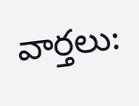వార్తలు: